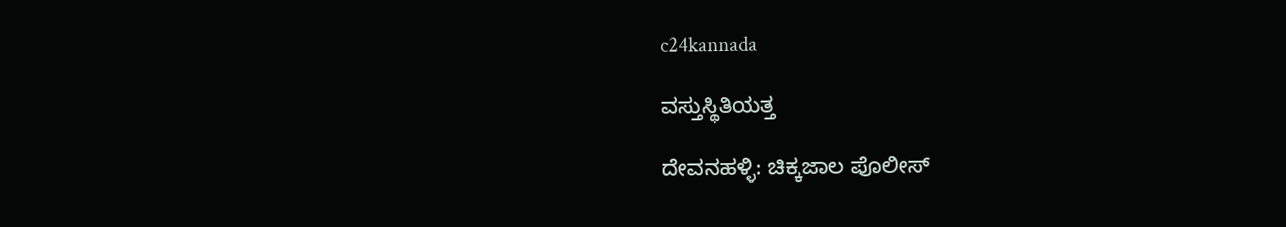c24kannada

ವಸ್ತುಸ್ಥಿತಿಯತ್ತ

ದೇವನಹಳ್ಳಿ: ಚಿಕ್ಕಜಾಲ ಪೊಲೀಸ್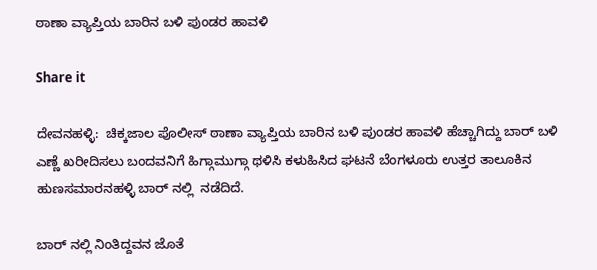ಠಾಣಾ ವ್ಯಾಪ್ತಿಯ ಬಾರಿನ ಬಳಿ ಪುಂಡರ ಹಾವಳಿ

Share it

ದೇವನಹಳ್ಳಿ:  ಚಿಕ್ಕಜಾಲ ಪೊಲೀಸ್ ಠಾಣಾ ವ್ಯಾಪ್ತಿಯ ಬಾರಿನ ಬಳಿ ಪುಂಡರ ಹಾವಳಿ ಹೆಚ್ಚಾಗಿದ್ದು ಬಾರ್ ಬಳಿ ಎಣ್ಣೆ ಖರೀದಿಸಲು ಬಂದವನಿಗೆ ಹಿಗ್ಗಾಮುಗ್ಗಾ ಥಳಿಸಿ ಕಳುಹಿಸಿದ ಘಟನೆ ಬೆಂಗಳೂರು ಉತ್ತರ ತಾಲೂಕಿನ ಹುಣಸಮಾರನಹಳ್ಳಿ ಬಾರ್ ನಲ್ಲಿ  ನಡೆದಿದೆ.

ಬಾರ್ ನಲ್ಲಿ ನಿಂತಿದ್ದವನ ಜೊತೆ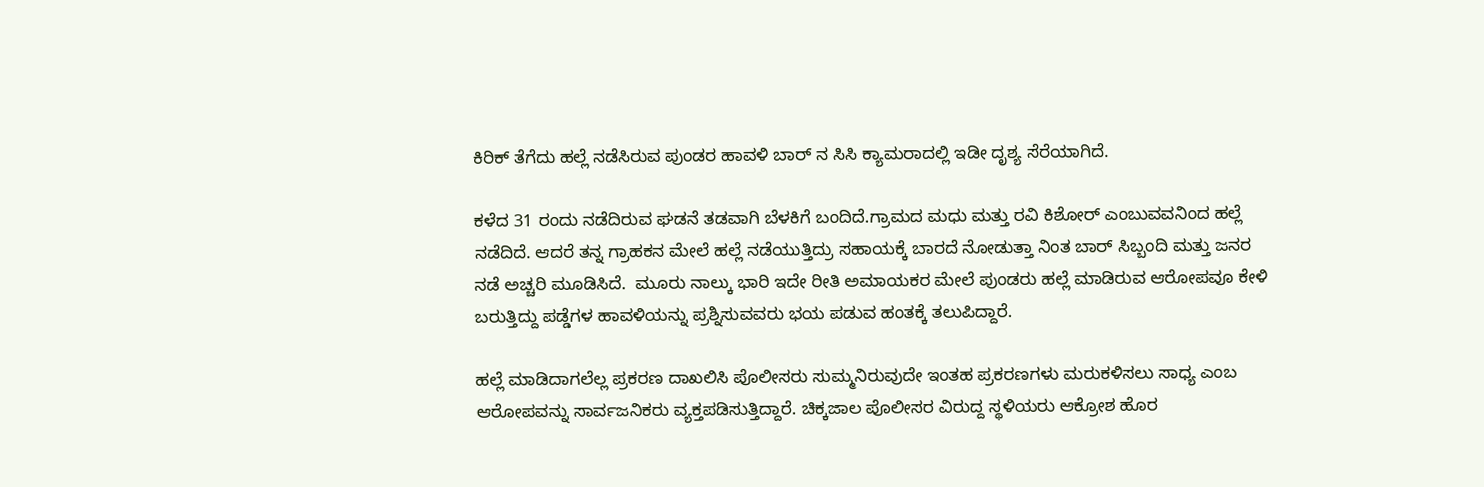ಕಿರಿಕ್ ತೆಗೆದು‌ ಹಲ್ಲೆ ನಡೆಸಿರುವ ಪುಂಡರ ಹಾವಳಿ ಬಾರ್ ನ ಸಿಸಿ ಕ್ಯಾಮರಾದಲ್ಲಿ ಇಡೀ ದೃಶ್ಯ ಸೆರೆಯಾಗಿದೆ.

ಕಳೆದ 31 ರಂದು ನಡೆದಿರುವ ಘಡನೆ ತಡವಾಗಿ ಬೆಳಕಿಗೆ ಬಂದಿದೆ.ಗ್ರಾಮದ ಮಧು ಮತ್ತು ರವಿ ಕಿಶೋರ್ ಎಂಬುವವನಿಂದ ಹಲ್ಲೆ ನಡೆದಿದೆ. ಆದರೆ ತನ್ನ ಗ್ರಾಹಕನ ಮೇಲೆ ಹಲ್ಲೆ ನಡೆಯುತ್ತಿದ್ರು ಸಹಾಯಕ್ಕೆ ಬಾರದೆ ನೋಡುತ್ತಾ ನಿಂತ ಬಾರ್ ಸಿಬ್ಬಂದಿ ಮತ್ತು ಜನರ ನಡೆ ಅಚ್ಚರಿ ಮೂಡಿಸಿದೆ.  ಮೂರು ನಾಲ್ಕು ಭಾರಿ ಇದೇ ರೀತಿ ಅಮಾಯಕರ ಮೇಲೆ ಪುಂಡರು ಹಲ್ಲೆ ಮಾಡಿರುವ ಆರೋಪವೂ ಕೇಳಿ ಬರುತ್ತಿದ್ದು ಪಡ್ಡೆಗಳ ಹಾವಳಿಯನ್ನು ಪ್ರಶ್ನಿಸುವವರು ಭಯ ಪಡುವ ಹಂತಕ್ಕೆ ತಲುಪಿದ್ದಾರೆ.

ಹಲ್ಲೆ ಮಾಡಿದಾಗಲೆಲ್ಲ ಪ್ರಕರಣ ದಾಖಲಿಸಿ ಪೊಲೀಸರು ಸುಮ್ಮನಿರುವುದೇ ಇಂತಹ ಪ್ರಕರಣಗಳು ಮರುಕಳಿಸಲು ಸಾಧ್ಯ ಎಂಬ ಆರೋಪವನ್ನು ಸಾರ್ವಜನಿಕರು ವ್ಯಕ್ತಪಡಿಸುತ್ತಿದ್ದಾರೆ. ಚಿಕ್ಕಜಾಲ ಪೊಲೀಸರ ವಿರುದ್ದ ಸ್ಥಳಿಯರು ಆಕ್ರೋಶ ಹೊರ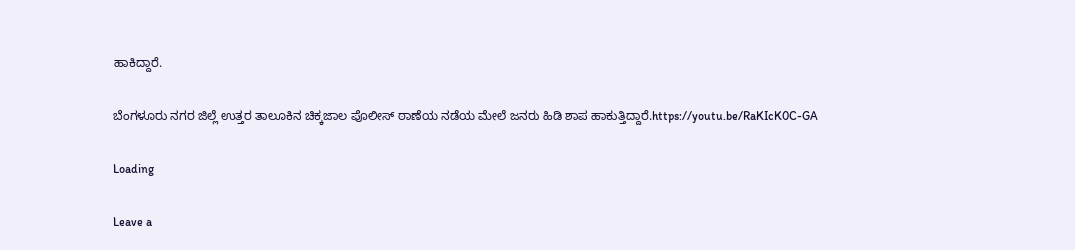ಹಾಕಿದ್ದಾರೆ.

ಬೆಂಗಳೂರು ನಗರ ಜಿಲ್ಲೆ ಉತ್ತರ ತಾಲೂಕಿನ ಚಿಕ್ಕಜಾಲ ಪೊಲೀಸ್ ಠಾಣೆಯ ನಡೆಯ ಮೇಲೆ ಜನರು ಹಿಡಿ ಶಾಪ ಹಾಕುತ್ತಿದ್ದಾರೆ.https://youtu.be/RaKIcK0C-GA

Loading

Leave a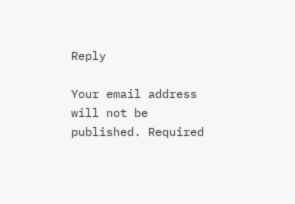Reply

Your email address will not be published. Required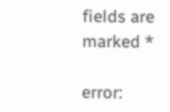fields are marked *

error: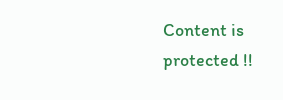Content is protected !!